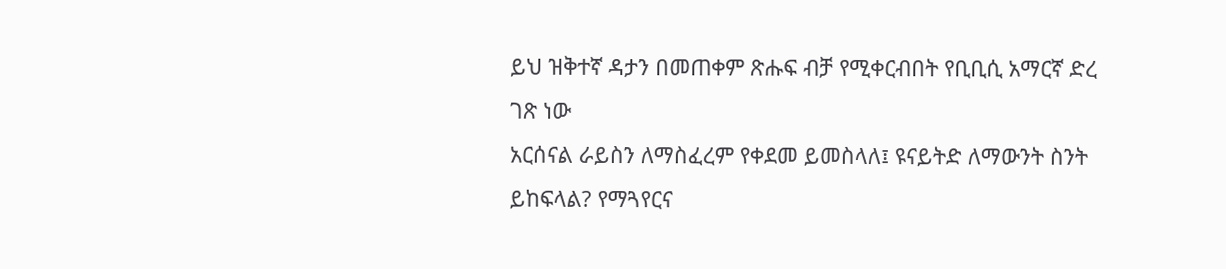ይህ ዝቅተኛ ዳታን በመጠቀም ጽሑፍ ብቻ የሚቀርብበት የቢቢሲ አማርኛ ድረ ገጽ ነው
አርሰናል ራይስን ለማስፈረም የቀደመ ይመስላለ፤ ዩናይትድ ለማውንት ስንት ይከፍላል? የማጓየርና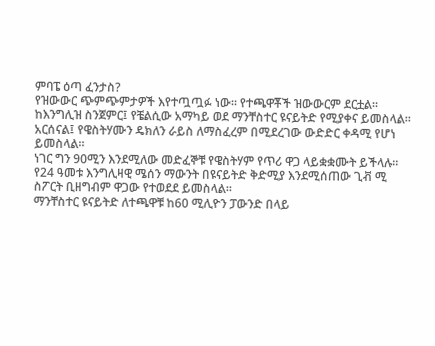ምባፔ ዕጣ ፈንታስ?
የዝውውር ጭምጭምታዎች እየተጧጧፉ ነው። የተጫዋቾች ዝውውርም ደርቷል።
ከእንግሊዝ ስንጀምር፤ የቼልሲው አማካይ ወደ ማንቸስተር ዩናይትድ የሚያቀና ይመስላል።
አርሰናል፤ የዌስትሃሙን ዴክለን ራይስ ለማስፈረም በሚደረገው ውድድር ቀዳሚ የሆነ ይመስላል።
ነገር ግን 90ሚን እንደሚለው መድፈኞቹ የዌስትሃም የጥሪ ዋጋ ላይቋቋሙት ይችላሉ።
የ24 ዓመቱ እንግሊዛዊ ሜሰን ማውንት በዩናይትድ ቅድሚያ እንደሚሰጠው ጊቭ ሚ ስፖርት ቢዘግብም ዋጋው የተወደደ ይመስላል።
ማንቸስተር ዩናይትድ ለተጫዋቹ ከ60 ሚሊዮን ፓውንድ በላይ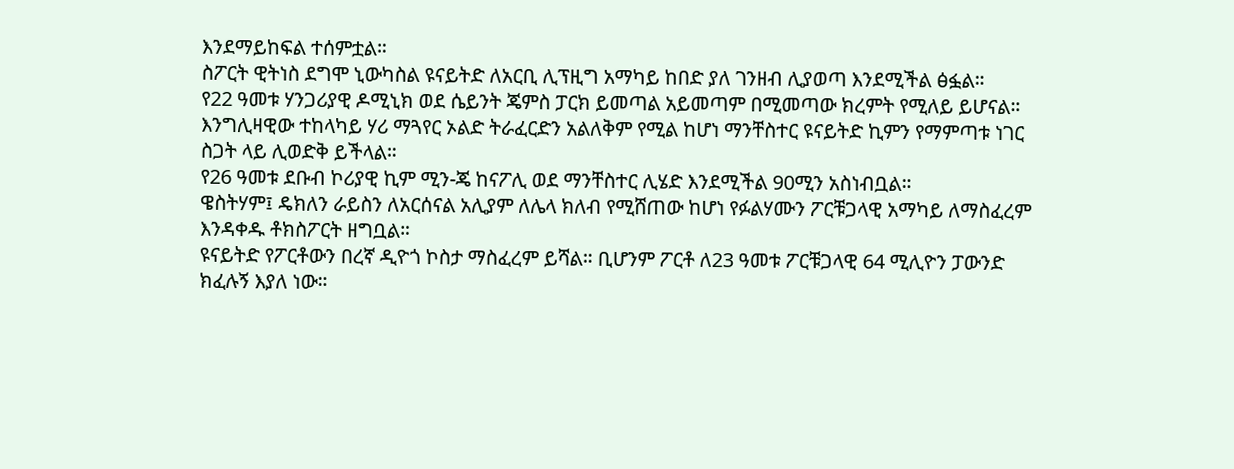እንደማይከፍል ተሰምቷል።
ስፖርት ዊትነስ ደግሞ ኒውካስል ዩናይትድ ለአርቢ ሊፕዚግ አማካይ ከበድ ያለ ገንዘብ ሊያወጣ እንደሚችል ፅፏል።
የ22 ዓመቱ ሃንጋሪያዊ ዶሚኒክ ወደ ሴይንት ጄምስ ፓርክ ይመጣል አይመጣም በሚመጣው ክረምት የሚለይ ይሆናል።
እንግሊዛዊው ተከላካይ ሃሪ ማጓየር ኦልድ ትራፈርድን አልለቅም የሚል ከሆነ ማንቸስተር ዩናይትድ ኪምን የማምጣቱ ነገር ስጋት ላይ ሊወድቅ ይችላል።
የ26 ዓመቱ ደቡብ ኮሪያዊ ኪም ሚን-ጄ ከናፖሊ ወደ ማንቸስተር ሊሄድ እንደሚችል 90ሚን አስነብቧል።
ዌስትሃም፤ ዴክለን ራይስን ለአርሰናል አሊያም ለሌላ ክለብ የሚሸጠው ከሆነ የፉልሃሙን ፖርቹጋላዊ አማካይ ለማስፈረም እንዳቀዱ ቶክስፖርት ዘግቧል።
ዩናይትድ የፖርቶውን በረኛ ዲዮጎ ኮስታ ማስፈረም ይሻል። ቢሆንም ፖርቶ ለ23 ዓመቱ ፖርቹጋላዊ 64 ሚሊዮን ፓውንድ ክፈሉኝ እያለ ነው።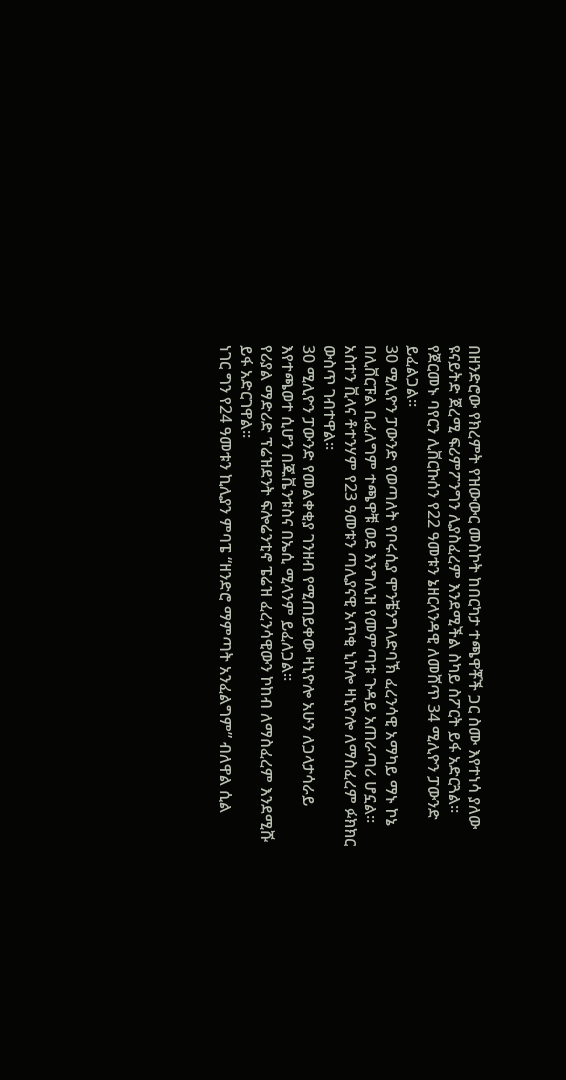በዘንድሮው የክረምት የዝውውር መስኮት ከበርካታ ተጫዋቾች ጋር ስሙ እየተነሳ ያለው ዩናይትድ ጀረሚ ፍሪምፖንግን ሊያስፈረም እንደሚችል ስካይ ስፖርት ይፋ አድርጓል።
የጀርመኑ ባየርን ሊቨርኩሰን የ22 ዓመቱን ኔዘርላንዳዊ ለመሸጥ 34 ሚሊዮን ፓውንድ ይፈልጋል።
30 ሚሊዮን ፓውንድ የወጣለት የቦሩሲያ ሞንቼንግላድባኽ ፈረንሳዊ አማካይ ማኑ ኮኔ በሊቨርፑል ቢፈለግም ተጫዋቹ ወደ እንግሊዝ የመምጣቱ ጉዳይ አጠራጣሪ ሆኗል።
አስተን ቪላና ቶተንሃም የ23 ዓመቱን ጣሊያናዊ አጥቂ ኒኮሎ ዛኒዮሎ ለማስፈረም ፉክክር ውስጥ ገብተዋል።
30 ሚሊዮን ፓውንድ የመልቀቂያ ገንዘብ የሚጠይቀው ዛኒዮሎ አሁን ለጋላታሳራይ እየተጫወተ ሲሆን በጁቬንቱስና በኤሲ ሚላንም ይፈለጋል።
የሪያል ማድሪድ ፕሬዝደንት ፍሎሬንቲኖ ፔሬዝ ፈረንሳዊውን ኮከብ ለማስፈረም እንደሚሹ ይፋ አድርገዋል።
ነገር ግን የ24 ዓመቱን ኪሊያን ምባፔ “ዘንድሮ ማምጣት አንፈልግም” ብለዋል ሲል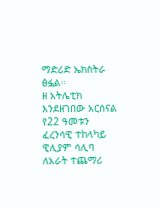ማድሪድ ኤክስትራ ፅፏል።
ዘ አትሌቲክ እንደዘገበው አርሰናል የ22 ዓመቱን ፈረንሳዊ ተከላካይ ዊሊያም ሳሊባ ለአራት ተጨማሪ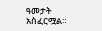ዓመታት አስፈርሟል።